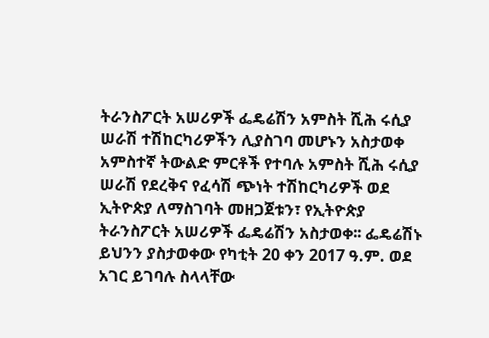ትራንስፖርት አሠሪዎች ፌዴሬሽን አምስት ሺሕ ሩሲያ ሠራሽ ተሽከርካሪዎችን ሊያስገባ መሆኑን አስታወቀ
አምስተኛ ትውልድ ምርቶች የተባሉ አምስት ሺሕ ሩሲያ ሠራሽ የደረቅና የፈሳሽ ጭነት ተሽከርካሪዎች ወደ ኢትዮጵያ ለማስገባት መዘጋጀቱን፣ የኢትዮጵያ ትራንስፖርት አሠሪዎች ፌዴሬሽን አስታወቀ፡፡ ፌዴሬሽኑ ይህንን ያስታወቀው የካቲት 20 ቀን 2017 ዓ.ም. ወደ አገር ይገባሉ ስላላቸው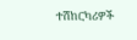ተሽከርካሪዎች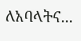ለአባላትና...